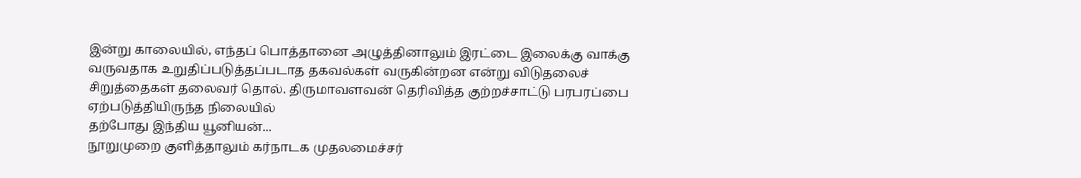இன்று காலையில், எந்தப் பொத்தானை அழுத்தினாலும் இரட்டை இலைக்கு வாக்கு வருவதாக உறுதிப்படுத்தப்படாத தகவல்கள் வருகின்றன என்று விடுதலைச் சிறுத்தைகள் தலைவர் தொல். திருமாவளவன் தெரிவித்த குற்றச்சாட்டு பரபரப்பை ஏற்படுத்தியிருந்த நிலையில்
தற்போது இந்திய யூனியன்...
நூறுமுறை குளித்தாலும் கர்நாடக முதலமைச்சர்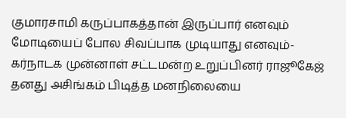குமாரசாமி கருப்பாகத்தான் இருப்பார் எனவும் மோடியைப் போல சிவப்பாக முடியாது எனவும்- கர்நாடக முன்னாள் சட்டமன்ற உறுப்பினர் ராஜூகேஜ் தனது அசிங்கம் பிடித்த மனநிலையை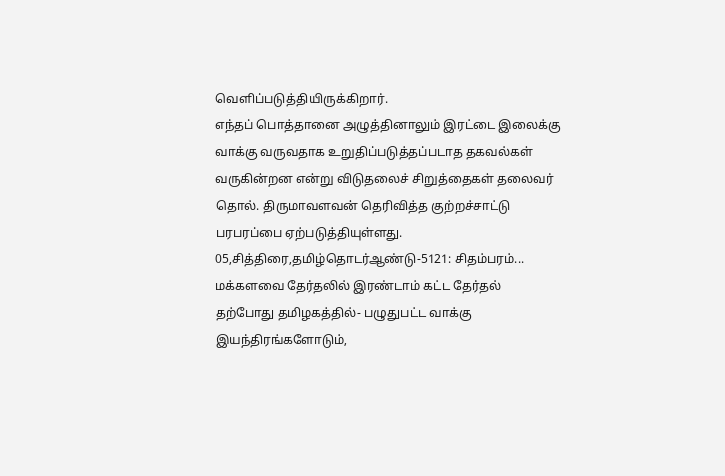வெளிப்படுத்தியிருக்கிறார்.
எந்தப் பொத்தானை அழுத்தினாலும் இரட்டை இலைக்கு வாக்கு வருவதாக உறுதிப்படுத்தப்படாத தகவல்கள் வருகின்றன என்று விடுதலைச் சிறுத்தைகள் தலைவர் தொல். திருமாவளவன் தெரிவித்த குற்றச்சாட்டு பரபரப்பை ஏற்படுத்தியுள்ளது.
05,சித்திரை,தமிழ்தொடர்ஆண்டு-5121: சிதம்பரம்...
மக்களவை தேர்தலில் இரண்டாம் கட்ட தேர்தல் தற்போது தமிழகத்தில்- பழுதுபட்ட வாக்கு இயந்திரங்களோடும்,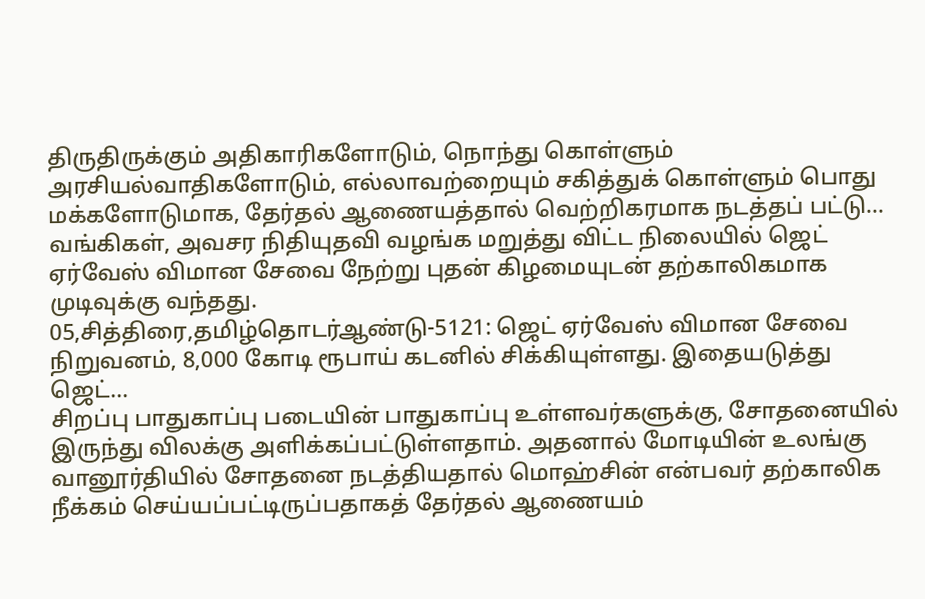திருதிருக்கும் அதிகாரிகளோடும், நொந்து கொள்ளும் அரசியல்வாதிகளோடும், எல்லாவற்றையும் சகித்துக் கொள்ளும் பொது மக்களோடுமாக, தேர்தல் ஆணையத்தால் வெற்றிகரமாக நடத்தப் பட்டு...
வங்கிகள், அவசர நிதியுதவி வழங்க மறுத்து விட்ட நிலையில் ஜெட் ஏர்வேஸ் விமான சேவை நேற்று புதன் கிழமையுடன் தற்காலிகமாக முடிவுக்கு வந்தது.
05,சித்திரை,தமிழ்தொடர்ஆண்டு-5121: ஜெட் ஏர்வேஸ் விமான சேவை நிறுவனம், 8,000 கோடி ரூபாய் கடனில் சிக்கியுள்ளது. இதையடுத்து ஜெட்...
சிறப்பு பாதுகாப்பு படையின் பாதுகாப்பு உள்ளவர்களுக்கு, சோதனையில் இருந்து விலக்கு அளிக்கப்பட்டுள்ளதாம். அதனால் மோடியின் உலங்கு வானூர்தியில் சோதனை நடத்தியதால் மொஹ்சின் என்பவர் தற்காலிக நீக்கம் செய்யப்பட்டிருப்பதாகத் தேர்தல் ஆணையம்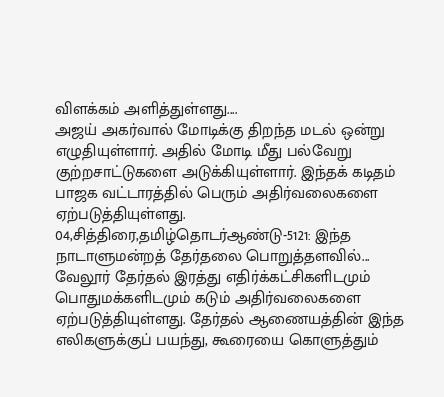விளக்கம் அளித்துள்ளது....
அஜய் அகர்வால் மோடிக்கு திறந்த மடல் ஒன்று எழுதியுள்ளார். அதில் மோடி மீது பல்வேறு குற்றசாட்டுகளை அடுக்கியுள்ளார். இந்தக் கடிதம் பாஜக வட்டாரத்தில் பெரும் அதிர்வலைகளை ஏற்படுத்தியுள்ளது.
04,சித்திரை,தமிழ்தொடர்ஆண்டு-5121: இந்த நாடாளுமன்றத் தேர்தலை பொறுத்தளவில்...
வேலூர் தேர்தல் இரத்து எதிர்க்கட்சிகளிடமும் பொதுமக்களிடமும் கடும் அதிர்வலைகளை ஏற்படுத்தியுள்ளது. தேர்தல் ஆணையத்தின் இந்த எலிகளுக்குப் பயந்து, கூரையை கொளுத்தும்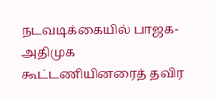நடவடிக்கையில் பாஜக-அதிமுக கூட்டணியினரைத் தவிர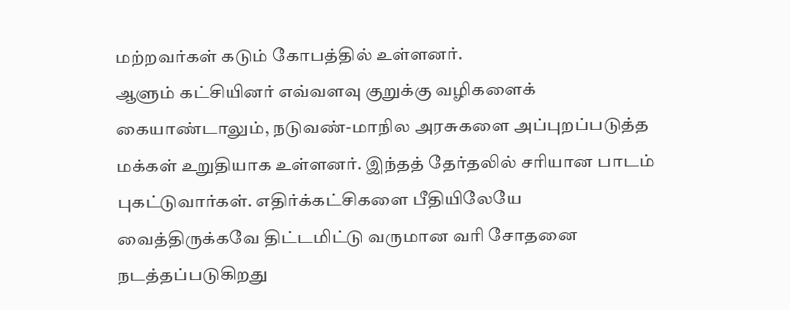மற்றவர்கள் கடும் கோபத்தில் உள்ளனர்.
ஆளும் கட்சியினர் எவ்வளவு குறுக்கு வழிகளைக் கையாண்டாலும், நடுவண்-மாநில அரசுகளை அப்புறப்படுத்த மக்கள் உறுதியாக உள்ளனர். இந்தத் தேர்தலில் சரியான பாடம் புகட்டுவார்கள். எதிர்க்கட்சிகளை பீதியிலேயே வைத்திருக்கவே திட்டமிட்டு வருமான வரி சோதனை நடத்தப்படுகிறது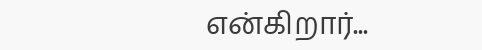என்கிறார்...